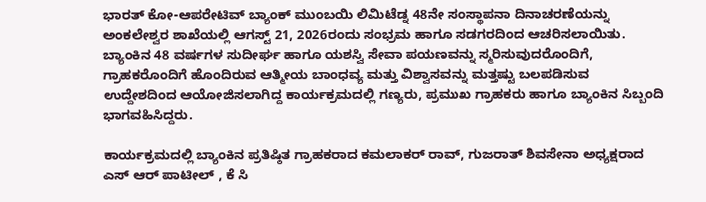ಭಾರತ್ ಕೋ-ಆಪರೇಟಿವ್ ಬ್ಯಾಂಕ್ ಮುಂಬಯಿ ಲಿಮಿಟೆಡ್ನ 48ನೇ ಸಂಸ್ಥಾಪನಾ ದಿನಾಚರಣೆಯನ್ನು ಅಂಕಲೇಶ್ವರ ಶಾಖೆಯಲ್ಲಿ ಆಗಸ್ಟ್ 21, 2026ರಂದು ಸಂಭ್ರಮ ಹಾಗೂ ಸಡಗರದಿಂದ ಆಚರಿಸಲಾಯಿತು. ಬ್ಯಾಂಕಿನ 48 ವರ್ಷಗಳ ಸುದೀರ್ಘ ಹಾಗೂ ಯಶಸ್ವಿ ಸೇವಾ ಪಯಣವನ್ನು ಸ್ಮರಿಸುವುದರೊಂದಿಗೆ, ಗ್ರಾಹಕರೊಂದಿಗೆ ಹೊಂದಿರುವ ಆತ್ಮೀಯ ಬಾಂಧವ್ಯ ಮತ್ತು ವಿಶ್ವಾಸವನ್ನು ಮತ್ತಷ್ಟು ಬಲಪಡಿಸುವ ಉದ್ದೇಶದಿಂದ ಆಯೋಜಿಸಲಾಗಿದ್ದ ಕಾರ್ಯಕ್ರಮದಲ್ಲಿ ಗಣ್ಯರು, ಪ್ರಮುಖ ಗ್ರಾಹಕರು ಹಾಗೂ ಬ್ಯಾಂಕಿನ ಸಿಬ್ಬಂದಿ ಭಾಗವಹಿಸಿದ್ದರು.

ಕಾರ್ಯಕ್ರಮದಲ್ಲಿ ಬ್ಯಾಂಕಿನ ಪ್ರತಿಷ್ಠಿತ ಗ್ರಾಹಕರಾದ ಕಮಲಾಕರ್ ರಾವ್, ಗುಜರಾತ್ ಶಿವಸೇನಾ ಅಧ್ಯಕ್ಷರಾದ ಎಸ್ ಆರ್ ಪಾಟೀಲ್ , ಕೆ ಸಿ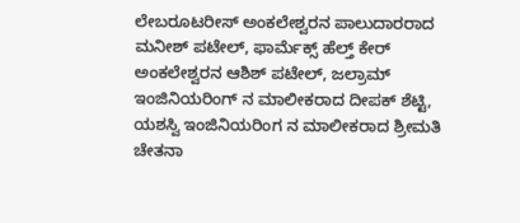ಲೇಬರೂಟರೀಸ್ ಅಂಕಲೇಶ್ವರನ ಪಾಲುದಾರರಾದ ಮನೀಶ್ ಪಟೇಲ್, ಫಾರ್ಮೆಕ್ಸ್ ಹೆಲ್ತ್ ಕೇರ್ ಅಂಕಲೇಶ್ವರನ ಆಶಿಶ್ ಪಟೇಲ್, ಜಲ್ರಾಮ್ ಇಂಜಿನಿಯರಿಂಗ್ ನ ಮಾಲೀಕರಾದ ದೀಪಕ್ ಶೆಟ್ಟಿ, ಯಶಸ್ವಿ ಇಂಜಿನಿಯರಿಂಗ ನ ಮಾಲೀಕರಾದ ಶ್ರೀಮತಿ ಚೇತನಾ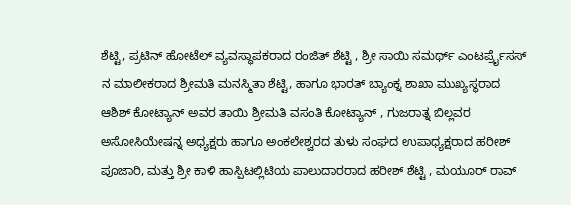ಶೆಟ್ಟಿ, ಪ್ರಟಿನ್ ಹೋಟೆಲ್ ವ್ಯವಸ್ಥಾಪಕರಾದ ರಂಜಿತ್ ಶೆಟ್ಟಿ , ಶ್ರೀ ಸಾಯಿ ಸಮರ್ಥ್ ಎಂಟರ್ಪ್ರೈಸಸ್ ನ ಮಾಲೀಕರಾದ ಶ್ರೀಮತಿ ಮನಸ್ಮಿತಾ ಶೆಟ್ಟಿ, ಹಾಗೂ ಭಾರತ್ ಬ್ಯಾಂಕ್ನ ಶಾಖಾ ಮುಖ್ಯಸ್ಥರಾದ ಆಶಿಶ್ ಕೋಟ್ಯಾನ್ ಅವರ ತಾಯಿ ಶ್ರೀಮತಿ ವಸಂತಿ ಕೋಟ್ಯಾನ್ , ಗುಜರಾತ್ನ ಬಿಲ್ಲವರ ಅಸೋಸಿಯೇಷನ್ನ ಅಧ್ಯಕ್ಷರು ಹಾಗೂ ಅಂಕಲೇಶ್ವರದ ತುಳು ಸಂಘದ ಉಪಾಧ್ಯಕ್ಷರಾದ ಹರೀಶ್ ಪೂಜಾರಿ, ಮತ್ತು ಶ್ರೀ ಕಾಳಿ ಹಾಸ್ಪಿಟಲ್ಲಿಟಿಯ ಪಾಲುದಾರರಾದ ಹರೀಶ್ ಶೆಟ್ಟಿ , ಮಯೂರ್ ರಾವ್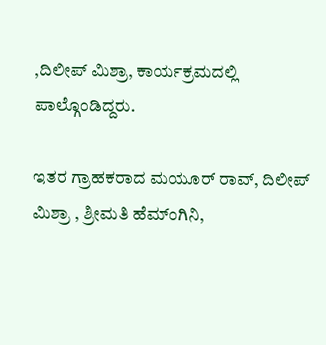,ದಿಲೀಪ್ ಮಿಶ್ರಾ, ಕಾರ್ಯಕ್ರಮದಲ್ಲಿ ಪಾಲ್ಗೊಂಡಿದ್ದರು.

ಇತರ ಗ್ರಾಹಕರಾದ ಮಯೂರ್ ರಾವ್, ದಿಲೀಪ್ ಮಿಶ್ರಾ , ಶ್ರೀಮತಿ ಹೆಮ್ಂಗಿನಿ,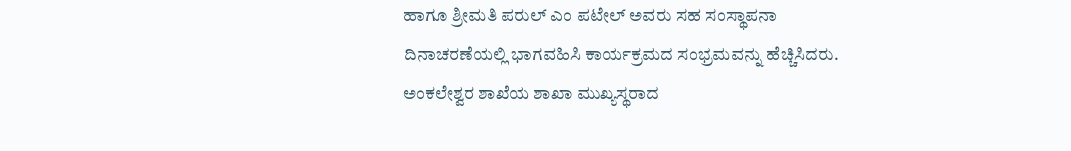ಹಾಗೂ ಶ್ರೀಮತಿ ಪರುಲ್ ಎಂ ಪಟೇಲ್ ಅವರು ಸಹ ಸಂಸ್ಥಾಪನಾ ದಿನಾಚರಣೆಯಲ್ಲಿ ಭಾಗವಹಿಸಿ ಕಾರ್ಯಕ್ರಮದ ಸಂಭ್ರಮವನ್ನು ಹೆಚ್ಚಿಸಿದರು.
ಅಂಕಲೇಶ್ವರ ಶಾಖೆಯ ಶಾಖಾ ಮುಖ್ಯಸ್ಥರಾದ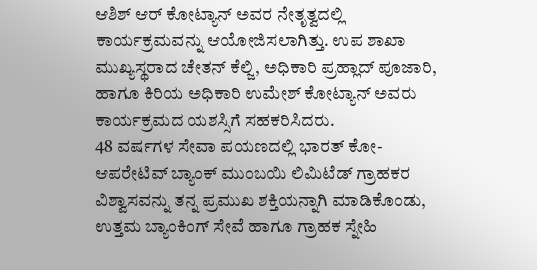ಆಶಿಶ್ ಆರ್ ಕೋಟ್ಯಾನ್ ಅವರ ನೇತೃತ್ವದಲ್ಲಿ ಕಾರ್ಯಕ್ರಮವನ್ನು ಆಯೋಜಿಸಲಾಗಿತ್ತು. ಉಪ ಶಾಖಾ ಮುಖ್ಯಸ್ಥರಾದ ಚೇತನ್ ಕೆಲ್ಜಿ, ಅಧಿಕಾರಿ ಪ್ರಹ್ಲಾದ್ ಪೂಜಾರಿ, ಹಾಗೂ ಕಿರಿಯ ಅಧಿಕಾರಿ ಉಮೇಶ್ ಕೋಟ್ಯಾನ್ ಅವರು ಕಾರ್ಯಕ್ರಮದ ಯಶಸ್ಸಿಗೆ ಸಹಕರಿಸಿದರು.
48 ವರ್ಷಗಳ ಸೇವಾ ಪಯಣದಲ್ಲಿ ಭಾರತ್ ಕೋ-ಆಪರೇಟಿವ್ ಬ್ಯಾಂಕ್ ಮುಂಬಯಿ ಲಿಮಿಟೆಡ್ ಗ್ರಾಹಕರ ವಿಶ್ವಾಸವನ್ನು ತನ್ನ ಪ್ರಮುಖ ಶಕ್ತಿಯನ್ನಾಗಿ ಮಾಡಿಕೊಂಡು, ಉತ್ತಮ ಬ್ಯಾಂಕಿಂಗ್ ಸೇವೆ ಹಾಗೂ ಗ್ರಾಹಕ ಸ್ನೇಹಿ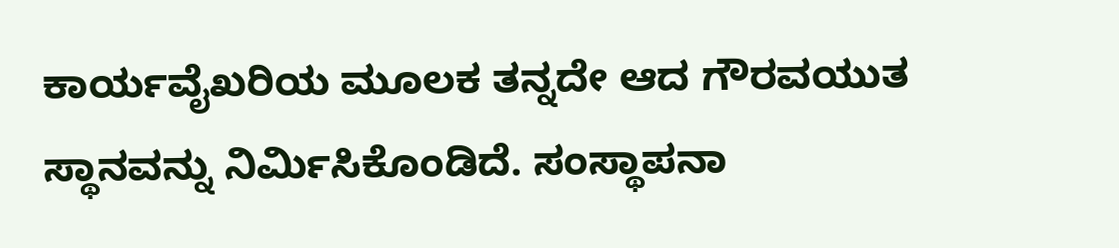ಕಾರ್ಯವೈಖರಿಯ ಮೂಲಕ ತನ್ನದೇ ಆದ ಗೌರವಯುತ ಸ್ಥಾನವನ್ನು ನಿರ್ಮಿಸಿಕೊಂಡಿದೆ. ಸಂಸ್ಥಾಪನಾ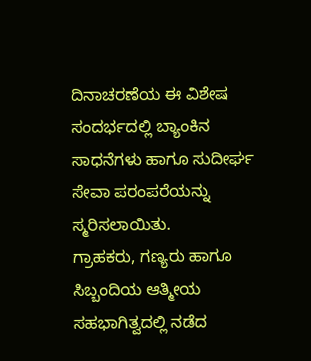ದಿನಾಚರಣೆಯ ಈ ವಿಶೇಷ ಸಂದರ್ಭದಲ್ಲಿ ಬ್ಯಾಂಕಿನ ಸಾಧನೆಗಳು ಹಾಗೂ ಸುದೀರ್ಘ ಸೇವಾ ಪರಂಪರೆಯನ್ನು ಸ್ಮರಿಸಲಾಯಿತು.
ಗ್ರಾಹಕರು, ಗಣ್ಯರು ಹಾಗೂ ಸಿಬ್ಬಂದಿಯ ಆತ್ಮೀಯ ಸಹಭಾಗಿತ್ವದಲ್ಲಿ ನಡೆದ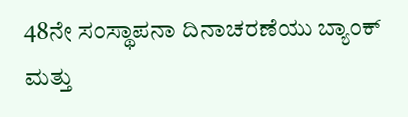48ನೇ ಸಂಸ್ಥಾಪನಾ ದಿನಾಚರಣೆಯು ಬ್ಯಾಂಕ್ ಮತ್ತು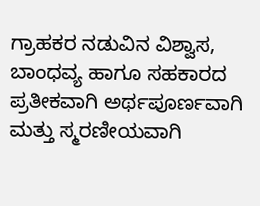ಗ್ರಾಹಕರ ನಡುವಿನ ವಿಶ್ವಾಸ, ಬಾಂಧವ್ಯ ಹಾಗೂ ಸಹಕಾರದ ಪ್ರತೀಕವಾಗಿ ಅರ್ಥಪೂರ್ಣವಾಗಿ ಮತ್ತು ಸ್ಮರಣೀಯವಾಗಿ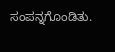ಸಂಪನ್ನಗೊಂಡಿತು.